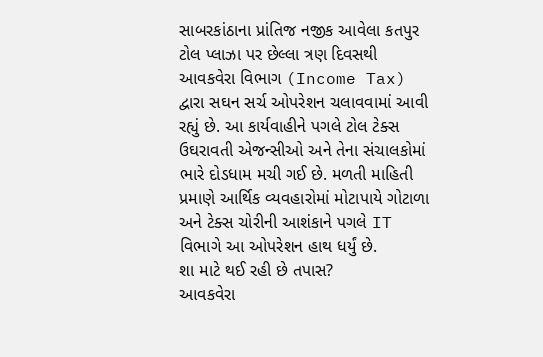સાબરકાંઠાના પ્રાંતિજ નજીક આવેલા કતપુર ટોલ પ્લાઝા પર છેલ્લા ત્રણ દિવસથી આવકવેરા વિભાગ (Income Tax) દ્વારા સઘન સર્ચ ઓપરેશન ચલાવવામાં આવી રહ્યું છે. આ કાર્યવાહીને પગલે ટોલ ટેક્સ ઉઘરાવતી એજન્સીઓ અને તેના સંચાલકોમાં ભારે દોડધામ મચી ગઈ છે. મળતી માહિતી પ્રમાણે આર્થિક વ્યવહારોમાં મોટાપાયે ગોટાળા અને ટેક્સ ચોરીની આશંકાને પગલે IT વિભાગે આ ઓપરેશન હાથ ધર્યું છે.
શા માટે થઈ રહી છે તપાસ?
આવકવેરા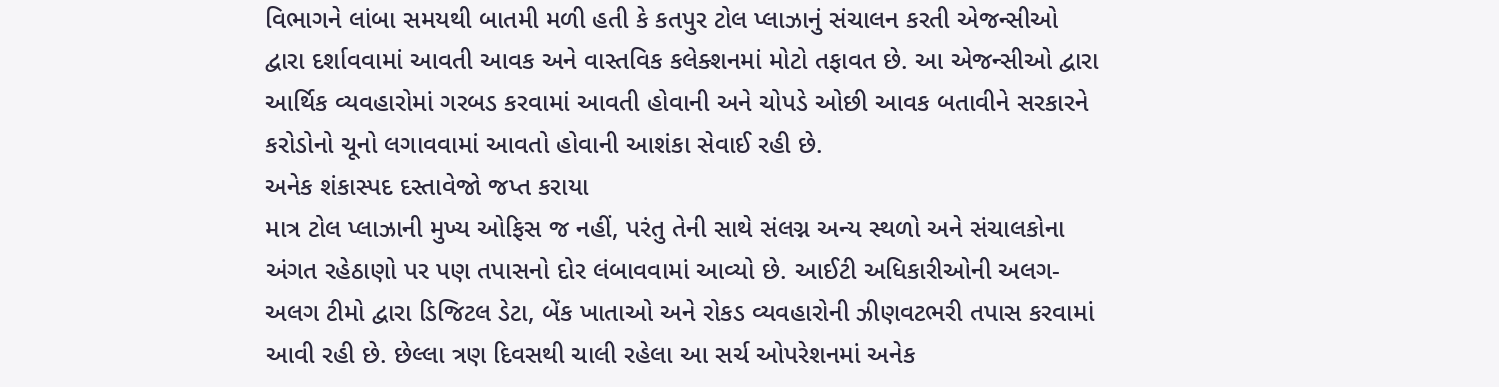વિભાગને લાંબા સમયથી બાતમી મળી હતી કે કતપુર ટોલ પ્લાઝાનું સંચાલન કરતી એજન્સીઓ દ્વારા દર્શાવવામાં આવતી આવક અને વાસ્તવિક કલેક્શનમાં મોટો તફાવત છે. આ એજન્સીઓ દ્વારા આર્થિક વ્યવહારોમાં ગરબડ કરવામાં આવતી હોવાની અને ચોપડે ઓછી આવક બતાવીને સરકારને કરોડોનો ચૂનો લગાવવામાં આવતો હોવાની આશંકા સેવાઈ રહી છે.
અનેક શંકાસ્પદ દસ્તાવેજો જપ્ત કરાયા
માત્ર ટોલ પ્લાઝાની મુખ્ય ઓફિસ જ નહીં, પરંતુ તેની સાથે સંલગ્ન અન્ય સ્થળો અને સંચાલકોના અંગત રહેઠાણો પર પણ તપાસનો દોર લંબાવવામાં આવ્યો છે. આઈટી અધિકારીઓની અલગ-અલગ ટીમો દ્વારા ડિજિટલ ડેટા, બેંક ખાતાઓ અને રોકડ વ્યવહારોની ઝીણવટભરી તપાસ કરવામાં આવી રહી છે. છેલ્લા ત્રણ દિવસથી ચાલી રહેલા આ સર્ચ ઓપરેશનમાં અનેક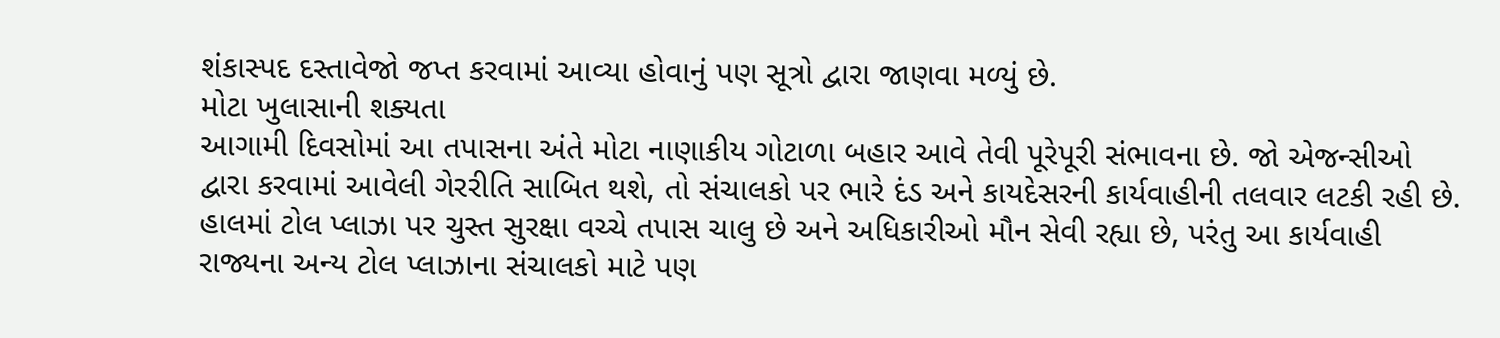શંકાસ્પદ દસ્તાવેજો જપ્ત કરવામાં આવ્યા હોવાનું પણ સૂત્રો દ્વારા જાણવા મળ્યું છે.
મોટા ખુલાસાની શક્યતા
આગામી દિવસોમાં આ તપાસના અંતે મોટા નાણાકીય ગોટાળા બહાર આવે તેવી પૂરેપૂરી સંભાવના છે. જો એજન્સીઓ દ્વારા કરવામાં આવેલી ગેરરીતિ સાબિત થશે, તો સંચાલકો પર ભારે દંડ અને કાયદેસરની કાર્યવાહીની તલવાર લટકી રહી છે. હાલમાં ટોલ પ્લાઝા પર ચુસ્ત સુરક્ષા વચ્ચે તપાસ ચાલુ છે અને અધિકારીઓ મૌન સેવી રહ્યા છે, પરંતુ આ કાર્યવાહી રાજ્યના અન્ય ટોલ પ્લાઝાના સંચાલકો માટે પણ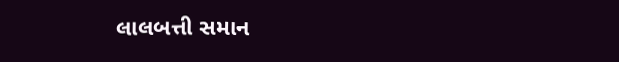લાલબત્તી સમાન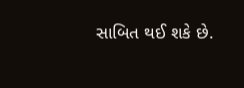સાબિત થઈ શકે છે.